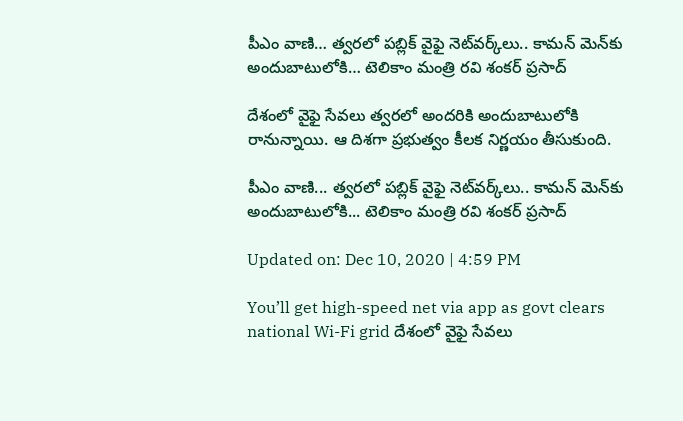పీఎం వాణి… త్వరలో పబ్లిక్ వైఫై నెట్‌వర్క్‌లు.. కామన్ మెన్‌కు అందుబాటులోకి… టెలికాం మంత్రి రవి శంకర్ ప్రసాద్

దేశంలో వైఫై సేవలు త్వరలో అందరికి అందుబాటులోకి రానున్నాయి. ఆ దిశగా ప్రభుత్వం కీలక నిర్ణయం తీసుకుంది.

పీఎం వాణి... త్వరలో పబ్లిక్ వైఫై నెట్‌వర్క్‌లు.. కామన్ మెన్‌కు అందుబాటులోకి... టెలికాం మంత్రి రవి శంకర్ ప్రసాద్

Updated on: Dec 10, 2020 | 4:59 PM

You’ll get high-speed net via app as govt clears national Wi-Fi grid దేశంలో వైఫై సేవలు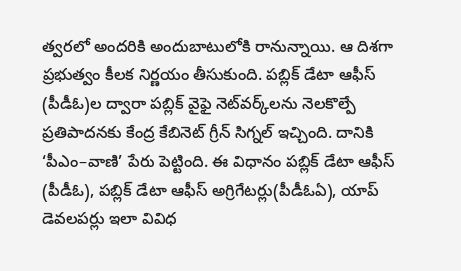త్వరలో అందరికి అందుబాటులోకి రానున్నాయి. ఆ దిశగా ప్రభుత్వం కీలక నిర్ణయం తీసుకుంది. పబ్లిక్‌ డేటా ఆఫీస్‌ (పీడీఓ)ల ద్వారా పబ్లిక్‌ వైఫై నెట్‌వర్క్‌లను నెలకొల్పే ప్రతిపాదనకు కేంద్ర కేబినెట్‌ గ్రీన్‌ సిగ్నల్‌ ఇచ్చింది. దానికి ‘పీఎం–వాణి’ పేరు పెట్టింది. ఈ విధానం పబ్లిక్‌ డేటా ఆఫీస్‌ (పీడీఓ), పబ్లిక్‌ డేటా ఆఫీస్‌ అగ్రిగేటర్లు(పీడీఓఏ), యాప్‌ డెవలపర్లు ఇలా వివిధ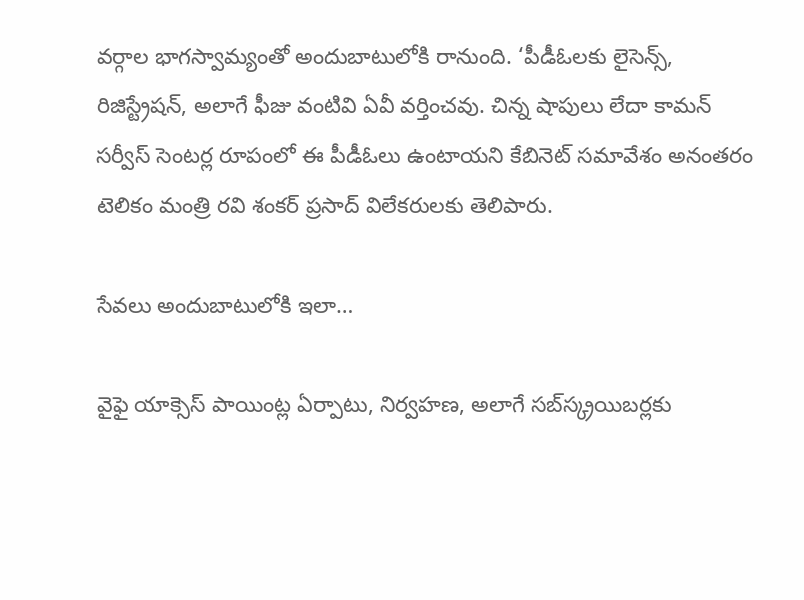వర్గాల భాగస్వామ్యంతో అందుబాటులోకి రానుంది. ‘పీడీఓలకు లైసెన్స్, రిజిస్ట్రేషన్, అలాగే ఫీజు వంటివి ఏవీ వర్తించవు. చిన్న షాపులు లేదా కామన్‌ సర్వీస్‌ సెంటర్ల రూపంలో ఈ పీడీఓలు ఉంటాయని కేబినెట్‌ సమావేశం అనంతరం టెలికం మంత్రి రవి శంకర్‌ ప్రసాద్‌ విలేకరులకు తెలిపారు.

సేవలు అందుబాటులోకి ఇలా…

వైఫై యాక్సెస్‌ పాయింట్ల ఏర్పాటు, నిర్వహణ, అలాగే సబ్‌స్క్రయిబర్లకు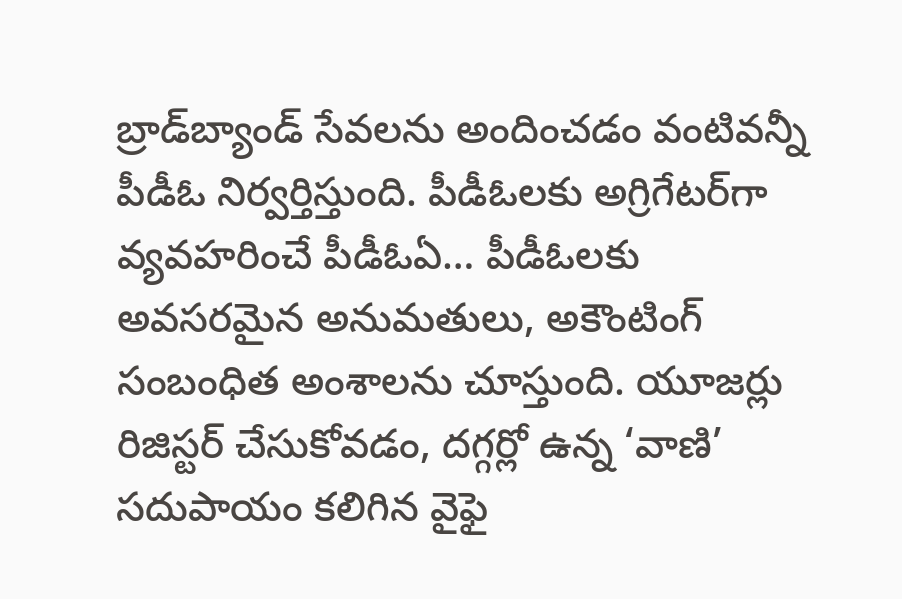బ్రాడ్‌బ్యాండ్‌ సేవలను అందించడం వంటివన్నీ పీడీఓ నిర్వర్తిస్తుంది. పీడీఓలకు అగ్రిగేటర్‌గా వ్యవహరించే పీడీఓఏ… పీడీఓలకు అవసరమైన అనుమతులు, అకౌంటింగ్‌ సంబంధిత అంశాలను చూస్తుంది. యూజర్లు రిజిస్టర్‌ చేసుకోవడం, దగ్గర్లో ఉన్న ‘వాణి’ సదుపాయం కలిగిన వైఫై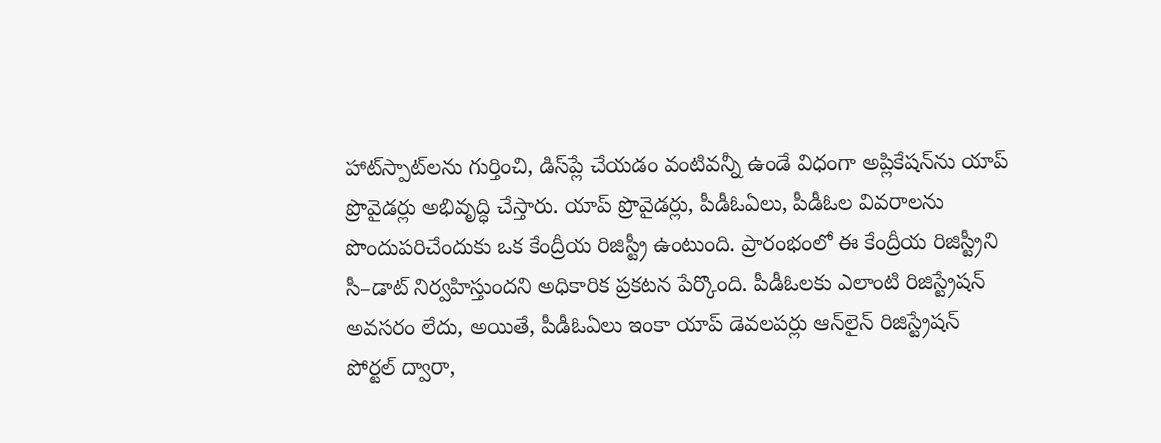హాట్‌స్పాట్‌లను గుర్తించి, డిస్‌ప్లే చేయడం వంటివన్నీ ఉండే విధంగా అప్లికేషన్‌ను యాప్‌ ప్రొవైడర్లు అభివృద్ధి చేస్తారు. యాప్‌ ప్రొవైడర్లు, పీడీఓఏలు, పీడీఓల వివరాలను పొందుపరిచేందుకు ఒక కేంద్రీయ రిజిస్ట్రీ ఉంటుంది. ప్రారంభంలో ఈ కేంద్రీయ రిజిస్ట్రీని సీ–డాట్‌ నిర్వహిస్తుందని అధికారిక ప్రకటన పేర్కొంది. పీడీఓలకు ఎలాంటి రిజిస్ట్రేషన్‌ అవసరం లేదు, అయితే, పీడీఓఏలు ఇంకా యాప్‌ డెవలపర్లు ఆన్‌లైన్‌ రిజిస్ట్రేషన్‌ పోర్టల్‌ ద్వారా,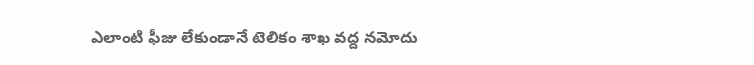ఎలాంటి ఫీజు లేకుండానే టెలికం శాఖ వద్ద నమోదు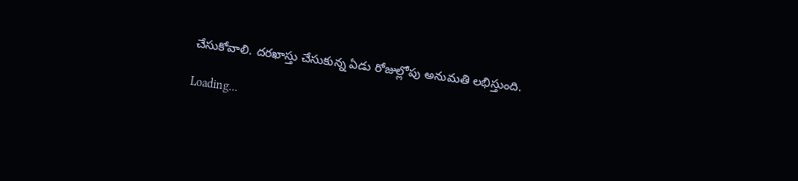చేసుకోవాలి. దరఖాస్తు చేసుకున్న ఏడు రోజుల్లోపు అనుమతి లభిస్తుంది.

Loading...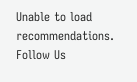Unable to load recommendations.
Follow Us